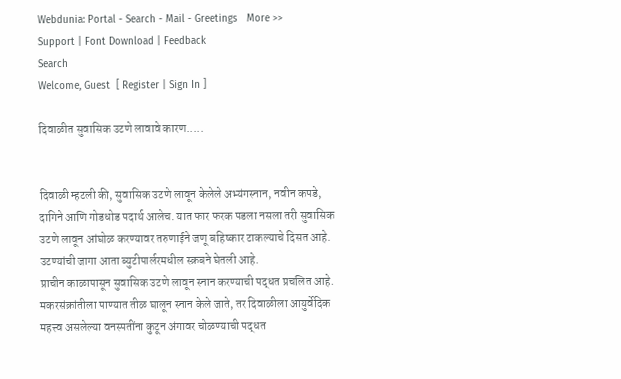Webdunia: Portal - Search - Mail - Greetings   More >>
Support | Font Download | Feedback
Search
Welcome, Guest  [ Register | Sign In ]

दिवाळीत सुवासिक उटणे लावावे कारण.....


दिवाळी म्हटली की, सुवासिक उटणे लावून केलेले अभ्यंगस्नान, नवीन कपडे, दागिने आणि गोडधोड पदार्थ आलेच. यात फार फरक पडला नसला तरी सुवासिक उटणे लावून आंघोळ करण्यावर तरुणाईने जणू बहिष्कार टाकल्याचे दिसत आहे. उटण्यांची जागा आता ब्युटीपार्लरमधील स्क्रबने घेतली आहे.
प्राचीन काळापासून सुवासिक उटणे लावून स्नान करण्याची पद्धत प्रचलित आहे. मकरसंक्रांतीला पाण्यात तीळ घालून स्नान केले जाते, तर दिवाळीला आयुर्वेदिक महत्त्व असलेल्या वनस्पतींना कुटून अंगावर चोळण्याची पद्धत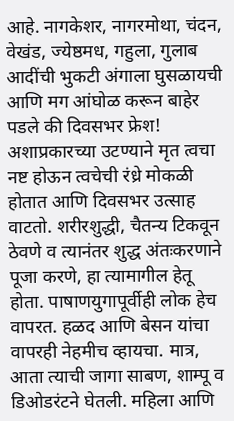आहे. नागकेशर, नागरमोथा, चंदन, वेखंड, ज्येष्ठमध, गहुला, गुलाब आदींची भुकटी अंगाला घुसळायची आणि मग आंघोळ करून बाहेर पडले की दिवसभर फ्रेश! अशाप्रकारच्या उटण्याने मृत त्वचा नष्ट होऊन त्वचेची रंध्रे मोकळी होतात आणि दिवसभर उत्साह वाटतो. शरीरशुद्धी, चैतन्य टिकवून ठेवणे व त्यानंतर शुद्ध अंतःकरणाने पूजा करणे, हा त्यामागील हेतू होता. पाषाणयुगापूर्वीही लोक हेच वापरत. हळद आणि बेसन यांचा वापरही नेहमीच व्हायचा. मात्र, आता त्याची जागा साबण, शाम्पू व डिओडरंटने घेतली. महिला आणि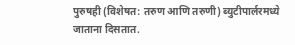पुरुषही (विशेषत: तरुण आणि तरुणी) ब्युटीपार्लरमध्ये जाताना दिसतात.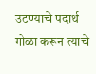उटण्याचे पदार्थ गोळा करून त्याचे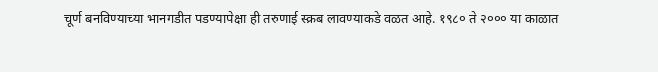चूर्ण बनविण्याच्या भानगडीत पडण्यापेक्षा ही तरुणाई स्क्रब लावण्याकडे वळत आहे. १९८० ते २००० या काळात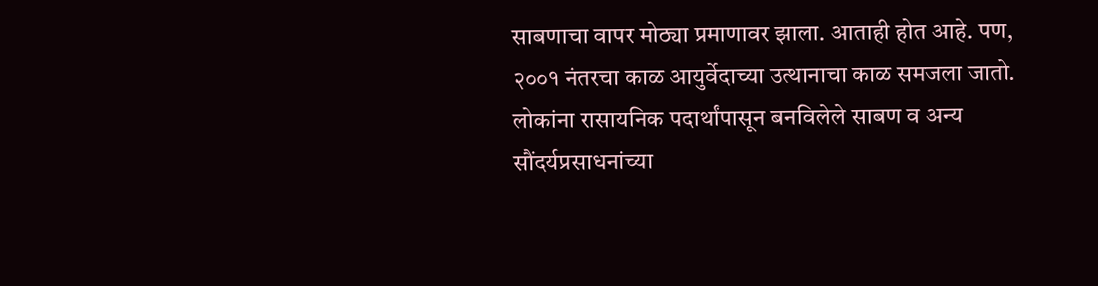साबणाचा वापर मोठ्या प्रमाणावर झाला. आताही होत आहे. पण, २००१ नंतरचा काळ आयुर्वेदाच्या उत्थानाचा काळ समजला जातो. लोकांना रासायनिक पदार्थांपासून बनविलेले साबण व अन्य सौंदर्यप्रसाधनांच्या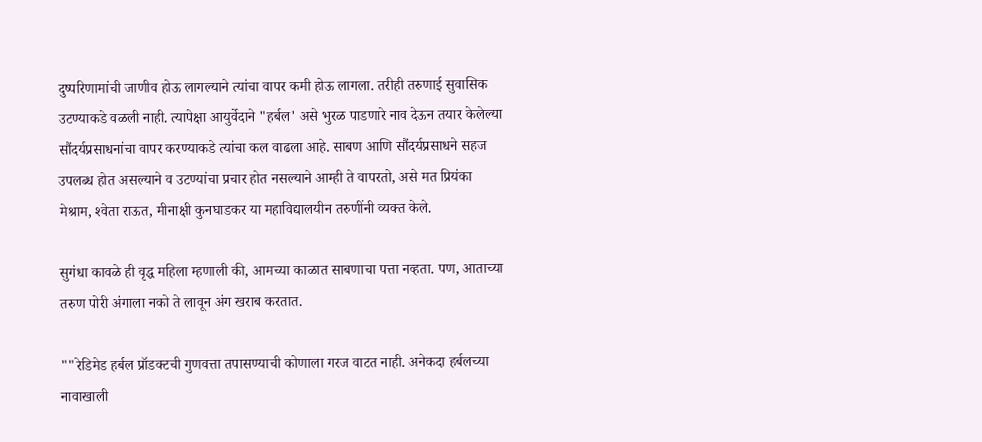दुष्परिणामांची जाणीव होऊ लागल्याने त्यांचा वापर कमी होऊ लागला. तरीही तरुणाई सुवासिक उटण्याकडे वळली नाही. त्यापेक्षा आयुर्वेदाने "हर्बल' असे भुरळ पाडणारे नाव देऊन तयार केलेल्या सौंदर्यप्रसाधनांचा वापर करण्याकडे त्यांचा कल वाढला आहे. साबण आणि सौंदर्यप्रसाधने सहज उपलब्ध होत असल्याने व उटण्यांचा प्रचार होत नसल्याने आम्ही ते वापरतो, असे मत प्रियंका मेश्राम, श्‍वेता राऊत, मीनाक्षी कुनघाडकर या महाविद्यालयीन तरुणींनी व्यक्‍त केले.

सुगंधा कावळे ही वृद्ध महिला म्हणाली की, आमच्या काळात साबणाचा पत्ता नव्हता. पण, आताच्या तरुण पोरी अंगाला नको ते लावून अंग खराब करतात.

""रेडिमेड हर्बल प्रॉडक्‍टची गुणवत्ता तपासण्याची कोणाला गरज वाटत नाही. अनेकदा हर्बलच्या नावाखाली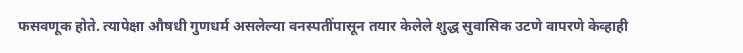फसवणूक होते. त्यापेक्षा औषधी गुणधर्म असलेल्या वनस्पतींपासून तयार केलेले शुद्ध सुवासिक उटणे वापरणे केव्हाही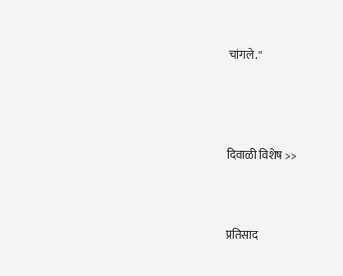चांगले.''




दिवाळी विशेष >>



प्रतिसाद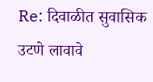Re: दिवाळीत सुवासिक उटणे लावावे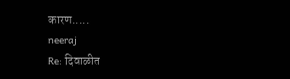कारण.....
neeraj
Re: दिवाळीत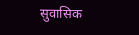सुवासिक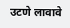उटणे लावावे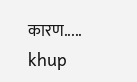कारण.....
khup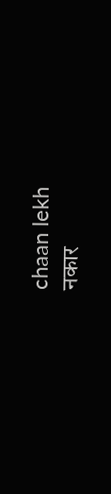chaan lekh
नकार